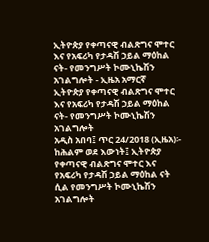ኢትዮጵያ የቀጣናዊ ብልጽግና ሞተር እና የአፍሪካ የታዳሽ ኃይል ማዕከል ናት- የመንግሥት ኮሙኒኬሽን አገልግሎት - ኢዜአ አማርኛ
ኢትዮጵያ የቀጣናዊ ብልጽግና ሞተር እና የአፍሪካ የታዳሽ ኃይል ማዕከል ናት- የመንግሥት ኮሙኒኬሽን አገልግሎት
አዲስ አበባ፤ ጥር 24/2018 (ኢዜአ)፡- ከሕልም ወደ እውነት፤ ኢትዮጵያ የቀጣናዊ ብልጽግና ሞተር እና የአፍሪካ የታዳሽ ኃይል ማዕከል ናት ሲል የመንግሥት ኮሙኒኬሽን አገልግሎት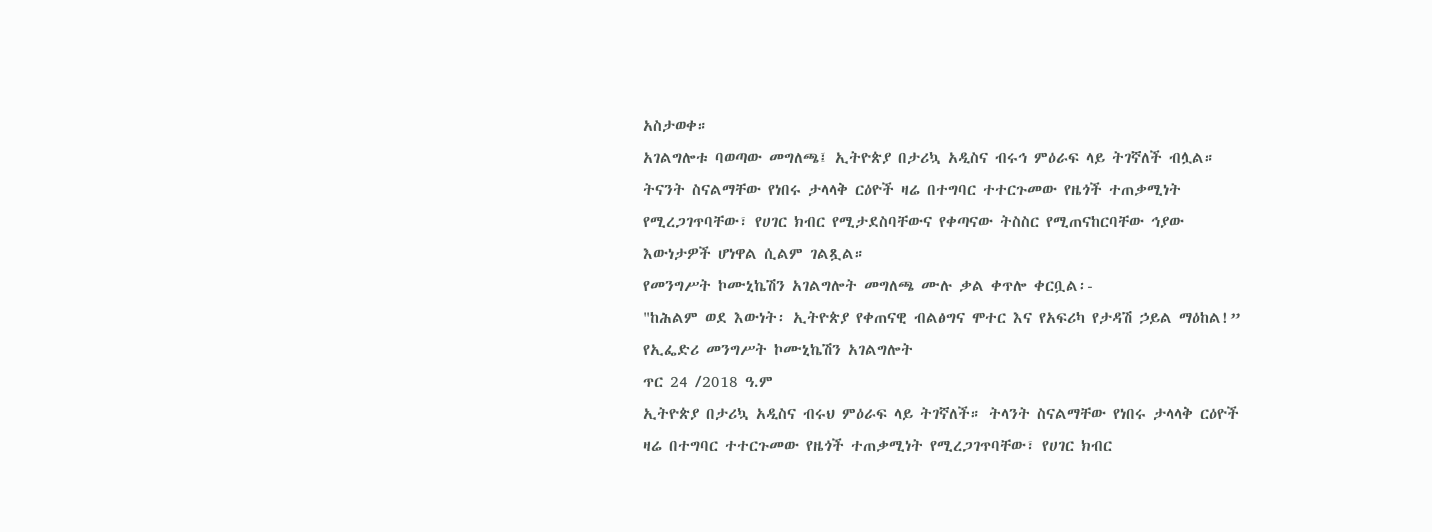አስታወቀ።
አገልግሎቱ ባወጣው መግለጫ፤ ኢትዮጵያ በታሪኳ አዲስና ብሩኅ ምዕራፍ ላይ ትገኛለች ብሏል።
ትናንት ስናልማቸው የነበሩ ታላላቅ ርዕዮች ዛሬ በተግባር ተተርጉመው የዜጎች ተጠቃሚነት የሚረጋገጥባቸው፣ የሀገር ክብር የሚታደስባቸውና የቀጣናው ትስስር የሚጠናከርባቸው ኅያው እውነታዎች ሆነዋል ሲልም ገልጿል።
የመንግሥት ኮሙኒኬሽን አገልግሎት መግለጫ ሙሉ ቃል ቀጥሎ ቀርቧል፡-
"ከሕልም ወደ እውነት፡ ኢትዮጵያ የቀጠናዊ ብልፅግና ሞተር እና የአፍሪካ የታዳሽ ኃይል ማዕከል!”
የኢፌድሪ መንግሥት ኮሙኒኬሽን አገልግሎት
ጥር 24 /2018 ዓ.ም
ኢትዮጵያ በታሪኳ አዲስና ብሩህ ምዕራፍ ላይ ትገኛለች። ትላንት ስናልማቸው የነበሩ ታላላቅ ርዕዮች ዛሬ በተግባር ተተርጉመው የዜጎች ተጠቃሚነት የሚረጋገጥባቸው፣ የሀገር ክብር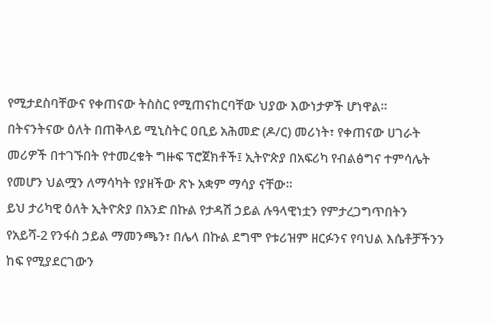የሚታደስባቸውና የቀጠናው ትስስር የሚጠናከርባቸው ህያው እውነታዎች ሆነዋል።
በትናንትናው ዕለት በጠቅላይ ሚኒስትር ዐቢይ አሕመድ (ዶ/ር) መሪነት፣ የቀጠናው ሀገራት መሪዎች በተገኙበት የተመረቁት ግዙፍ ፕሮጀክቶች፤ ኢትዮጵያ በአፍሪካ የብልፅግና ተምሳሌት የመሆን ህልሟን ለማሳካት የያዘችው ጽኑ አቋም ማሳያ ናቸው።
ይህ ታሪካዊ ዕለት ኢትዮጵያ በአንድ በኩል የታዳሽ ኃይል ሉዓላዊነቷን የምታረጋግጥበትን የአይሻ-2 የንፋስ ኃይል ማመንጫን፣ በሌላ በኩል ደግሞ የቱሪዝም ዘርፉንና የባህል እሴቶቻችንን ከፍ የሚያደርገውን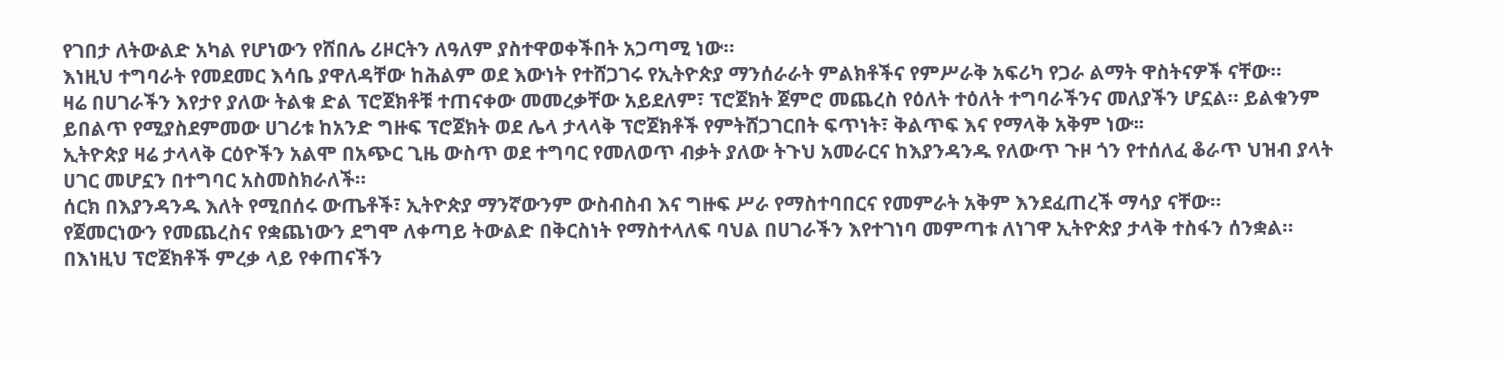የገበታ ለትውልድ አካል የሆነውን የሸበሌ ሪዞርትን ለዓለም ያስተዋወቀችበት አጋጣሚ ነው።
እነዚህ ተግባራት የመደመር እሳቤ ያዋለዳቸው ከሕልም ወደ እውነት የተሸጋገሩ የኢትዮጵያ ማንሰራራት ምልክቶችና የምሥራቅ አፍሪካ የጋራ ልማት ዋስትናዎች ናቸው።
ዛሬ በሀገራችን እየታየ ያለው ትልቁ ድል ፕሮጀክቶቹ ተጠናቀው መመረቃቸው አይደለም፣ ፕሮጀክት ጀምሮ መጨረስ የዕለት ተዕለት ተግባራችንና መለያችን ሆኗል። ይልቁንም ይበልጥ የሚያስደምመው ሀገሪቱ ከአንድ ግዙፍ ፕሮጀክት ወደ ሌላ ታላላቅ ፕሮጀክቶች የምትሸጋገርበት ፍጥነት፣ ቅልጥፍ እና የማላቅ አቅም ነው፡፡
ኢትዮጵያ ዛሬ ታላላቅ ርዕዮችን አልሞ በአጭር ጊዜ ውስጥ ወደ ተግባር የመለወጥ ብቃት ያለው ትጉህ አመራርና ከእያንዳንዱ የለውጥ ጉዞ ጎን የተሰለፈ ቆራጥ ህዝብ ያላት ሀገር መሆኗን በተግባር አስመስክራለች።
ሰርክ በእያንዳንዱ እለት የሚበሰሩ ውጤቶች፣ ኢትዮጵያ ማንኛውንም ውስብስብ እና ግዙፍ ሥራ የማስተባበርና የመምራት አቅም እንደፈጠረች ማሳያ ናቸው።
የጀመርነውን የመጨረስና የቋጨነውን ደግሞ ለቀጣይ ትውልድ በቅርስነት የማስተላለፍ ባህል በሀገራችን እየተገነባ መምጣቱ ለነገዋ ኢትዮጵያ ታላቅ ተስፋን ሰንቋል።
በእነዚህ ፕሮጀክቶች ምረቃ ላይ የቀጠናችን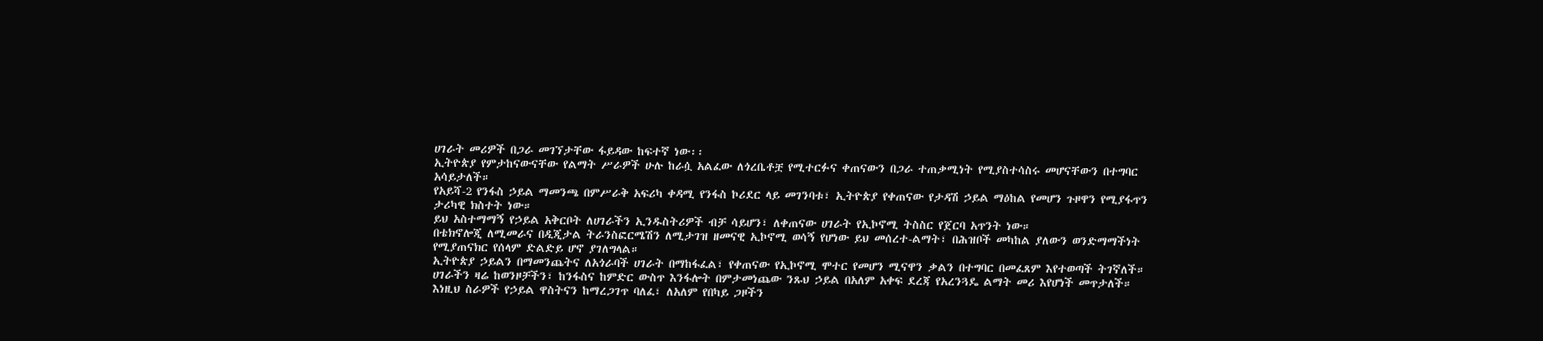ሀገራት መሪዎች በጋራ መገኘታቸው ፋይዳው ከፍተኛ ነው፡፡
ኢትዮጵያ የምታከናውናቸው የልማት ሥራዎች ሁሉ ከራሷ አልፈው ለጎረቤቶቿ የሚተርፉና ቀጠናውን በጋራ ተጠቃሚነት የሚያስተሳስሩ መሆናቸውን በተግባር አሳይታለች።
የአይሻ-2 የንፋስ ኃይል ማመንጫ በምሥራቅ አፍሪካ ቀዳሚ የንፋስ ኮሪደር ላይ መገንባቱ፣ ኢትዮጵያ የቀጠናው የታዳሽ ኃይል ማዕከል የመሆን ጉዞዋን የሚያፋጥን ታሪካዊ ክስተት ነው።
ይህ አስተማማኝ የኃይል አቅርቦት ለሀገራችን ኢንዱስትሪዎች ብቻ ሳይሆን፣ ለቀጠናው ሀገራት የኢኮኖሚ ትስስር የጀርባ አጥንት ነው።
በቴክኖሎጂ ለሚመራና በዲጂታል ትራንስፎርሜሽን ለሚታገዝ ዘመናዊ ኢኮኖሚ ወሳኝ የሆነው ይህ መሰረተ-ልማት፣ በሕዝቦች መካከል ያለውን ወንድማማችነት የሚያጠናክር የሰላም ድልድይ ሆኖ ያገለግላል።
ኢትዮጵያ ኃይልን በማመንጨትና ለአጎራባች ሀገራት በማከፋፈል፣ የቀጠናው የኢኮኖሚ ሞተር የመሆን ሚናዋን ቃልን በተግባር በመፈጸም እየተወጣች ትገኛለች።
ሀገራችን ዛሬ ከወንዞቻችን፣ ከንፋስና ከምድር ውስጥ እንፋሎት በምታመነጨው ንጹህ ኃይል በአለም አቀፍ ደረጃ የአረንጓዴ ልማት መሪ እየሆነች መጥታለች።
እነዚህ ስራዎች የኃይል ዋስትናን ከማረጋገጥ ባለፈ፣ ለአለም የበካይ ጋዞችን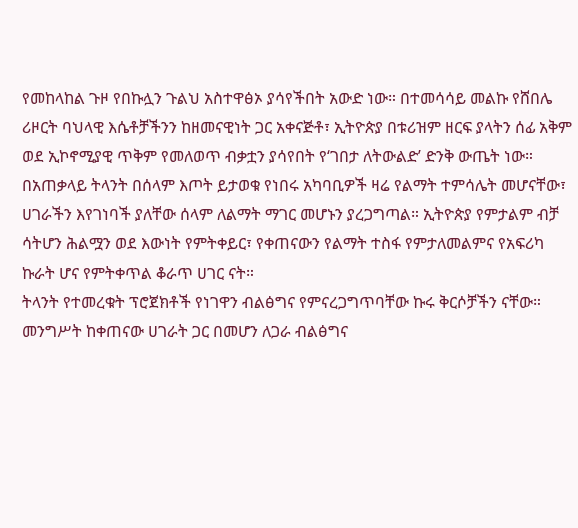የመከላከል ጉዞ የበኩሏን ጉልህ አስተዋፅኦ ያሳየችበት አውድ ነው። በተመሳሳይ መልኩ የሸበሌ ሪዞርት ባህላዊ እሴቶቻችንን ከዘመናዊነት ጋር አቀናጅቶ፣ ኢትዮጵያ በቱሪዝም ዘርፍ ያላትን ሰፊ አቅም ወደ ኢኮኖሚያዊ ጥቅም የመለወጥ ብቃቷን ያሳየበት የ‘ገበታ ለትውልድ’ ድንቅ ውጤት ነው።
በአጠቃላይ ትላንት በሰላም እጦት ይታወቁ የነበሩ አካባቢዎች ዛሬ የልማት ተምሳሌት መሆናቸው፣ ሀገራችን እየገነባች ያለቸው ሰላም ለልማት ማገር መሆኑን ያረጋግጣል። ኢትዮጵያ የምታልም ብቻ ሳትሆን ሕልሟን ወደ እውነት የምትቀይር፣ የቀጠናውን የልማት ተስፋ የምታለመልምና የአፍሪካ ኩራት ሆና የምትቀጥል ቆራጥ ሀገር ናት።
ትላንት የተመረቁት ፕሮጀክቶች የነገዋን ብልፅግና የምናረጋግጥባቸው ኩሩ ቅርሶቻችን ናቸው። መንግሥት ከቀጠናው ሀገራት ጋር በመሆን ለጋራ ብልፅግና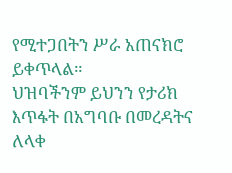የሚተጋበትን ሥራ አጠናክሮ ይቀጥላል።
ህዝባችንም ይህንን የታሪክ እጥፋት በአግባቡ በመረዳትና ለላቀ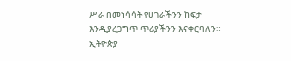ሥራ በመነሳሳት የሀገራችንን ከፍታ እንዲያረጋግጥ ጥሪያችንን እናቀርባለን።
ኢትዮጵያ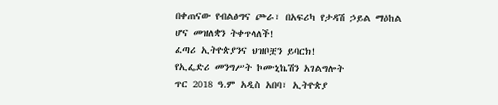በቀጠናው የብልፅግና ጮራ፣ በአፍሪካ የታዳሽ ኃይል ማዕከል ሆና መዝለቋን ትቀጥላለች!
ፈጣሪ ኢትዮጵያንና ህዝቦቿን ይባርክ!
የኢፌድሪ መንግሥት ኮሙኒኬሽን አገልግሎት
ጥር 2018 ዓ.ም አዲስ አበባ፣ ኢትዮጵያ